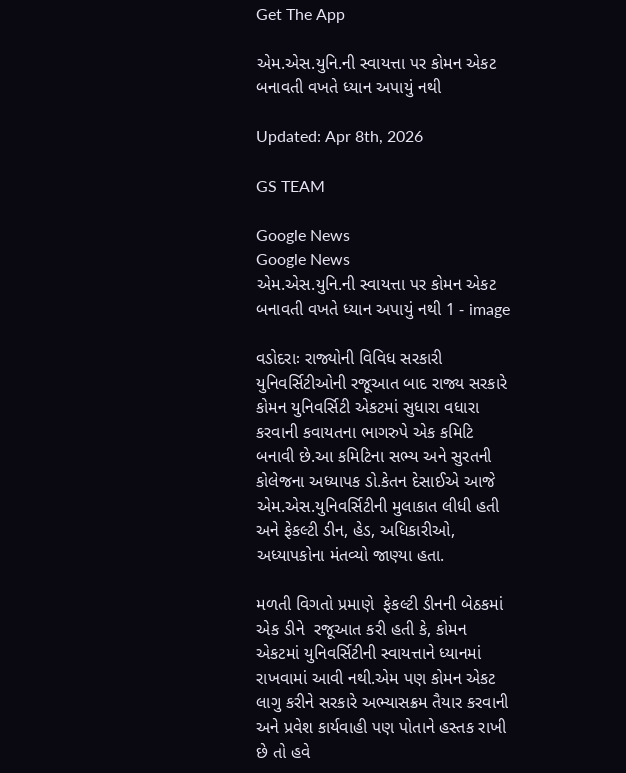Get The App

એમ.એસ.યુનિ.ની સ્વાયત્તા પર કોમન એકટ બનાવતી વખતે ધ્યાન અપાયું નથી

Updated: Apr 8th, 2026

GS TEAM

Google News
Google News
એમ.એસ.યુનિ.ની સ્વાયત્તા પર કોમન એકટ બનાવતી વખતે ધ્યાન અપાયું નથી 1 - image

વડોદરાઃ રાજ્યોની વિવિધ સરકારી યુનિવર્સિટીઓની રજૂઆત બાદ રાજ્ય સરકારે કોમન યુનિવર્સિટી એકટમાં સુધારા વધારા કરવાની કવાયતના ભાગરુપે એક કમિટિ બનાવી છે.આ કમિટિના સભ્ય અને સુરતની કોલેજના અધ્યાપક ડો.કેતન દેસાઈએ આજે એમ.એસ.યુનિવર્સિટીની મુલાકાત લીધી હતી અને ફેકલ્ટી ડીન, હેડ, અધિકારીઓ, અધ્યાપકોના મંતવ્યો જાણ્યા હતા.

મળતી વિગતો પ્રમાણે  ફેકલ્ટી ડીનની બેઠકમાં એક ડીને  રજૂઆત કરી હતી કે, કોમન એકટમાં યુનિવર્સિટીની સ્વાયત્તાને ધ્યાનમાં રાખવામાં આવી નથી.એમ પણ કોમન એકટ લાગુ કરીને સરકારે અભ્યાસક્રમ તૈયાર કરવાની  અને પ્રવેશ કાર્યવાહી પણ પોતાને હસ્તક રાખી છે તો હવે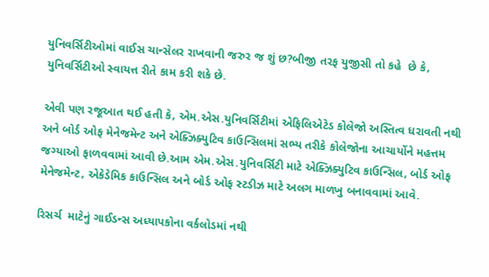યુનિવર્સિટીઓમાં વાઈસ ચાન્સેલર રાખવાની જરુર જ શું છ?બીજી તરફ યુજીસી તો કહે  છે કે, યુનિવર્સિટીઓ સ્વાયત્ત રીતે કામ કરી શકે છે.

એવી પણ રજૂઆત થઈ હતી કે, એમ.એસ.યુનિવર્સિટીમાં એફિલિએટેડ કોલેજો અસ્તિત્વ ધરાવતી નથી અને બોર્ડ ઓફ મેનેજમેન્ટ અને એક્ઝિક્યુટિવ કાઉન્સિલમાં સભ્ય તરીકે કોલેજોના આચાર્યોને મહત્તમ જગ્યાઓ ફાળવવામાં આવી છે.આમ એમ.એસ.યુનિવર્સિટી માટે એક્ઝિક્યુટિવ કાઉન્સિલ, બોર્ડ ઓફ મેનેજમેન્ટ, એકેડેમિક કાઉન્સિલ અને બોર્ડ ઓફ સ્ટડીઝ માટે અલગ માળખુ બનાવવામાં આવે.

રિસર્ચ  માટેનું ગાઈડન્સ અધ્યાપકોના વર્કલોડમાં નથી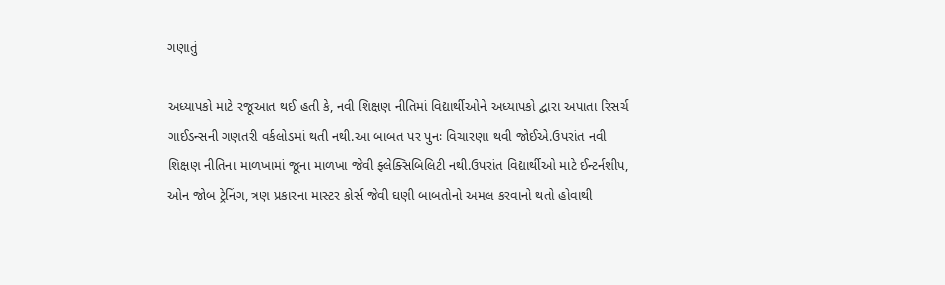ગણાતું

અધ્યાપકો માટે રજૂઆત થઈ હતી કે, નવી શિક્ષણ નીતિમાં વિદ્યાર્થીઓને અધ્યાપકો દ્વારા અપાતા રિસર્ચ ગાઈડન્સની ગણતરી વર્કલોડમાં થતી નથી.આ બાબત પર પુનઃ વિચારણા થવી જોઈએ.ઉપરાંત નવી શિક્ષણ નીતિના માળખામાં જૂના માળખા જેવી ફ્લેક્સિબિલિટી નથી.ઉપરાંત વિદ્યાર્થીઓ માટે ઈન્ટર્નશીપ, ઓન જોબ ટ્રેનિંગ, ત્રણ પ્રકારના માસ્ટર કોર્સ જેવી ઘણી બાબતોનો અમલ કરવાનો થતો હોવાથી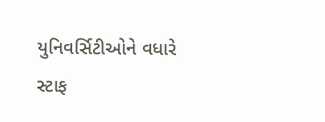યુનિવર્સિટીઓને વધારે સ્ટાફ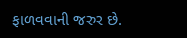ફાળવવાની જરુર છે.